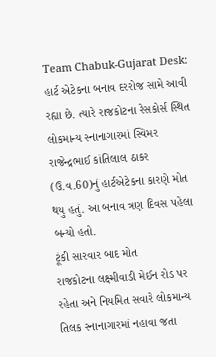Team Chabuk-Gujarat Desk: હાર્ટ એટેકના બનાવ દરરોજ સામે આવી રહ્યા છે. ત્યારે રાજકોટના રેસકોર્સ સ્થિત લોકમાન્ય સ્નાનાગારમાં સ્વિમર રાજેન્દ્રભાઈ કાંતિલાલ ઠાકર (ઉ.વ.60)નું હાર્ટએટેકના કારણે મોત થયુ હતું. આ બનાવ ત્રણ દિવસ પહેલા બન્યો હતો.
ટૂંકી સારવાર બાદ મોત
રાજકોટના લક્ષ્મીવાડી મેઈન રોડ પર રહેતા અને નિયમિત સવારે લોકમાન્ય તિલક સ્નાનાગારમાં નહાવા જતા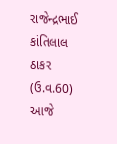રાજેન્દ્રભાઈ કાંતિલાલ ઠાકર (ઉ.વ.60) આજે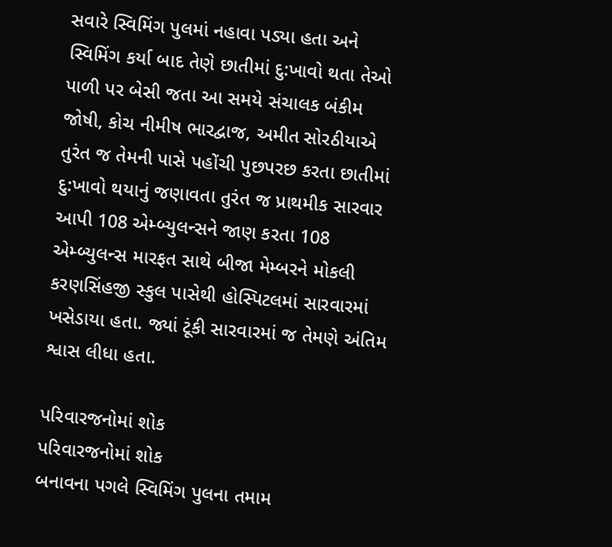સવારે સ્વિમિંગ પુલમાં નહાવા પડ્યા હતા અને સ્વિમિંગ કર્યા બાદ તેણે છાતીમાં દુ:ખાવો થતા તેઓ પાળી પર બેસી જતા આ સમયે સંચાલક બંકીમ જોષી, કોચ નીમીષ ભારદ્વાજ, અમીત સોરઠીયાએ તુરંત જ તેમની પાસે પહોંચી પુછપરછ કરતા છાતીમાં દુ:ખાવો થયાનું જણાવતા તુરંત જ પ્રાથમીક સારવાર આપી 108 એમ્બ્યુલન્સને જાણ કરતા 108 એમ્બ્યુલન્સ મારફત સાથે બીજા મેમ્બરને મોકલી કરણસિંહજી સ્કુલ પાસેથી હોસ્પિટલમાં સારવારમાં ખસેડાયા હતા. જ્યાં ટૂંકી સારવારમાં જ તેમણે અંતિમ શ્વાસ લીધા હતા.

પરિવારજનોમાં શોક
પરિવારજનોમાં શોક
બનાવના પગલે સ્વિમિંગ પુલના તમામ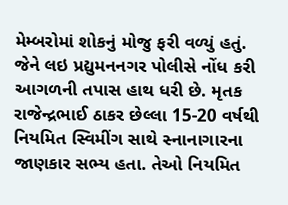મેમ્બરોમાં શોકનું મોજુ ફરી વળ્યું હતું. જેને લઇ પ્રદ્યુમનનગર પોલીસે નોંધ કરી આગળની તપાસ હાથ ધરી છે. મૃતક રાજેન્દ્રભાઈ ઠાકર છેલ્લા 15-20 વર્ષથી નિયમિત સ્વિમીંગ સાથે સ્નાનાગારના જાણકાર સભ્ય હતા. તેઓ નિયમિત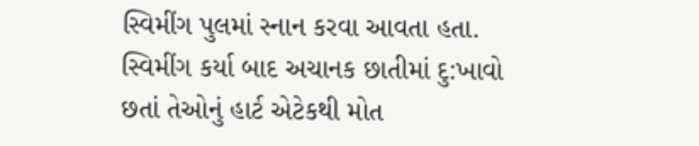સ્વિમીંગ પુલમાં સ્નાન કરવા આવતા હતા. સ્વિમીંગ કર્યા બાદ અચાનક છાતીમાં દુ:ખાવો છતાં તેઓનું હાર્ટ એટેકથી મોત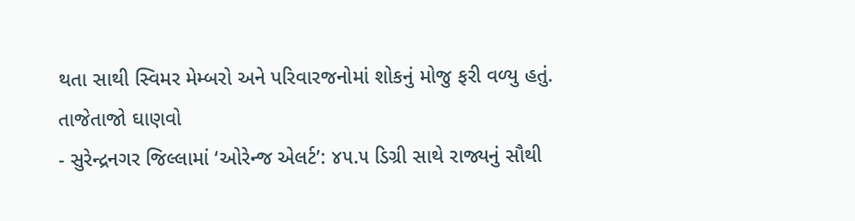થતા સાથી સ્વિમર મેમ્બરો અને પરિવારજનોમાં શોકનું મોજુ ફરી વળ્યુ હતું.
તાજેતાજો ઘાણવો
- સુરેન્દ્રનગર જિલ્લામાં ‘ઓરેન્જ એલર્ટ’: ૪૫.૫ ડિગ્રી સાથે રાજ્યનું સૌથી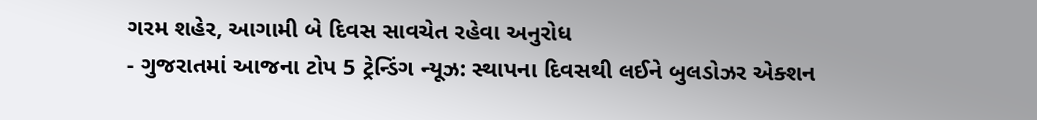ગરમ શહેર, આગામી બે દિવસ સાવચેત રહેવા અનુરોધ
- ગુજરાતમાં આજના ટોપ 5 ટ્રેન્ડિંગ ન્યૂઝ: સ્થાપના દિવસથી લઈને બુલડોઝર એક્શન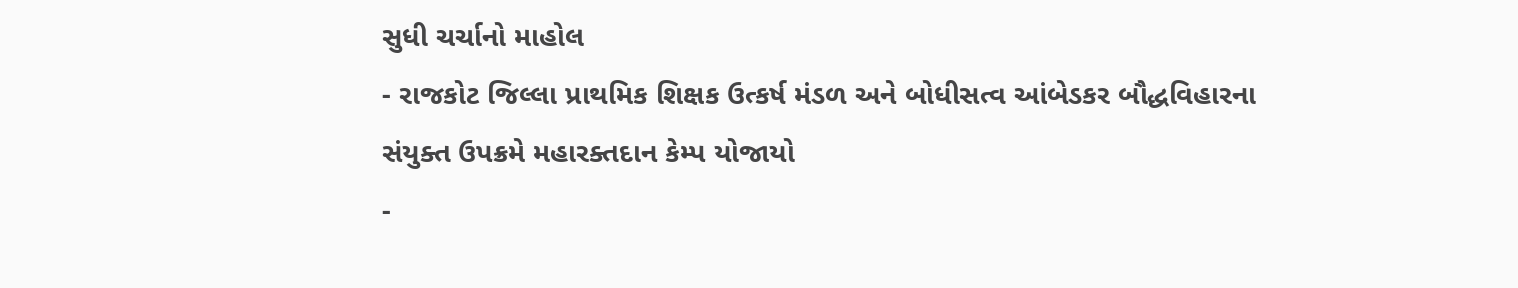સુધી ચર્ચાનો માહોલ
- રાજકોટ જિલ્લા પ્રાથમિક શિક્ષક ઉત્કર્ષ મંડળ અને બોધીસત્વ આંબેડકર બૌદ્ધવિહારના સંયુક્ત ઉપક્રમે મહારક્તદાન કેમ્પ યોજાયો
-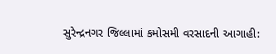સુરેન્દ્રનગર જિલ્લામાં કમોસમી વરસાદની આગાહી: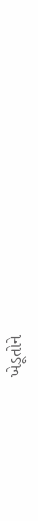ખેડૂતોને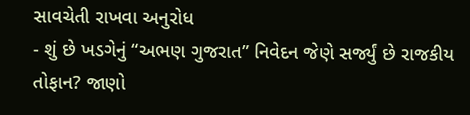સાવચેતી રાખવા અનુરોધ
- શું છે ખડગેનું “અભણ ગુજરાત” નિવેદન જેણે સર્જ્યું છે રાજકીય તોફાન? જાણો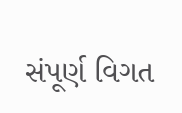સંપૂર્ણ વિગત